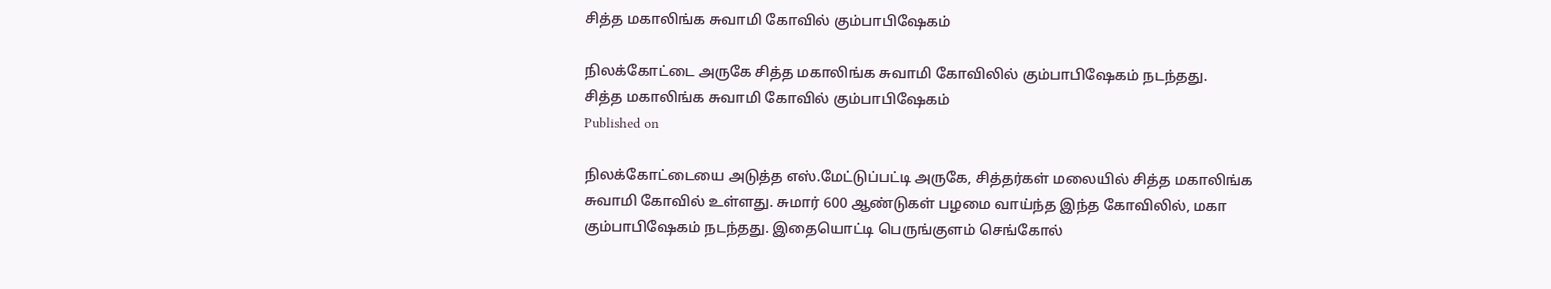சித்த மகாலிங்க சுவாமி கோவில் கும்பாபிஷேகம்

நிலக்கோட்டை அருகே சித்த மகாலிங்க சுவாமி கோவிலில் கும்பாபிஷேகம் நடந்தது.
சித்த மகாலிங்க சுவாமி கோவில் கும்பாபிஷேகம்
Published on

நிலக்கோட்டையை அடுத்த எஸ்.மேட்டுப்பட்டி அருகே, சித்தர்கள் மலையில் சித்த மகாலிங்க சுவாமி கோவில் உள்ளது. சுமார் 600 ஆண்டுகள் பழமை வாய்ந்த இந்த கோவிலில், மகா கும்பாபிஷேகம் நடந்தது. இதையொட்டி பெருங்குளம் செங்கோல்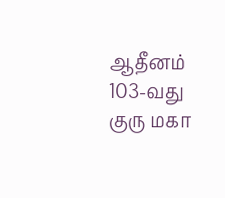ஆதீனம் 103-வது குரு மகா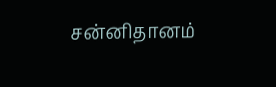சன்னிதானம்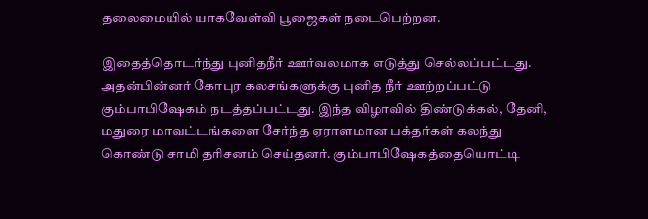தலைமையில் யாகவேள்வி பூஜைகள் நடைபெற்றன.

இதைத்தொடர்ந்து புனிதநீர் ஊர்வலமாக எடுத்து செல்லப்பட்டது. அதன்பின்னர் கோபுர கலசங்களுக்கு புனித நீர் ஊற்றப்பட்டு கும்பாபிஷேகம் நடத்தப்பட்டது. இந்த விழாவில் திண்டுக்கல், தேனி, மதுரை மாவட்டங்களை சேர்ந்த ஏராளமான பக்தர்கள் கலந்து கொண்டு சாமி தரிசனம் செய்தனர். கும்பாபிஷேகத்தையொட்டி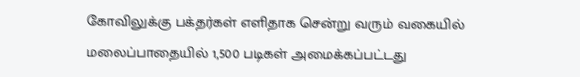கோவிலுக்கு பக்தர்கள் எளிதாக சென்று வரும் வகையில் மலைப்பாதையில் 1,500 படிகள் அமைக்கப்பட்டது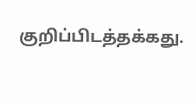குறிப்பிடத்தக்கது.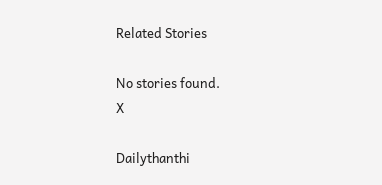Related Stories

No stories found.
X

Dailythanthi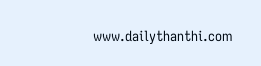www.dailythanthi.com